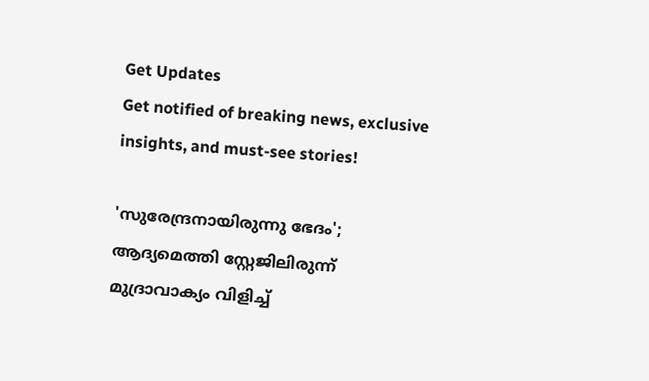Get Updates
Get notified of breaking news, exclusive insights, and must-see stories!

'സുരേന്ദ്രനായിരുന്നു ഭേദം'; ആദ്യമെത്തി സ്റ്റേജിലിരുന്ന് മുദ്രാവാക്യം വിളിച്ച്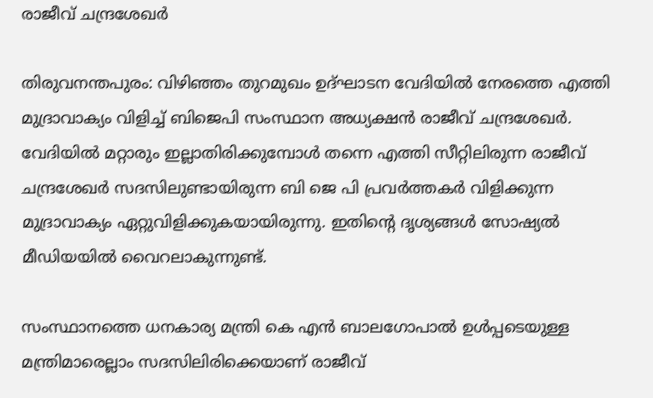രാജീവ് ചന്ദ്രശേഖര്‍

തിരുവനന്തപുരം: വിഴിഞ്ഞം തുറമുഖം ഉദ്ഘാടന വേദിയില്‍ നേരത്തെ എത്തി മുദ്രാവാക്യം വിളിച്ച് ബിജെപി സംസ്ഥാന അധ്യക്ഷന്‍ രാജീവ് ചന്ദ്രശേഖര്‍. വേദിയില്‍ മറ്റാരും ഇല്ലാതിരിക്കുമ്പോള്‍ തന്നെ എത്തി സീറ്റിലിരുന്ന രാജീവ് ചന്ദ്രശേഖര്‍ സദസിലുണ്ടായിരുന്ന ബി ജെ പി പ്രവര്‍ത്തകര്‍ വിളിക്കുന്ന മുദ്രാവാക്യം ഏറ്റുവിളിക്കുകയായിരുന്നു. ഇതിന്റെ ദൃശ്യങ്ങള്‍ സോഷ്യല്‍ മീഡിയയില്‍ വൈറലാകുന്നുണ്ട്.

സംസ്ഥാനത്തെ ധനകാര്യ മന്ത്രി കെ എന്‍ ബാലഗോപാല്‍ ഉള്‍പ്പടെയുള്ള മന്ത്രിമാരെല്ലാം സദസിലിരിക്കെയാണ് രാജീവ്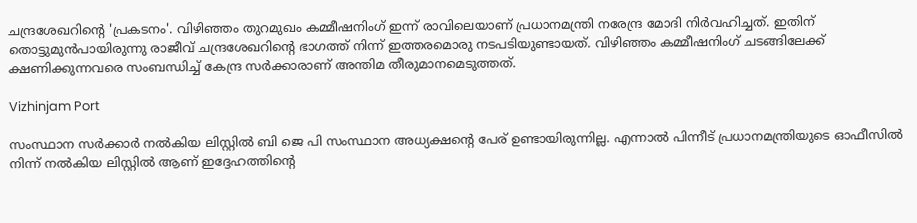ചന്ദ്രശേഖറിന്റെ 'പ്രകടനം'. വിഴിഞ്ഞം തുറമുഖം കമ്മീഷനിംഗ് ഇന്ന് രാവിലെയാണ് പ്രധാനമന്ത്രി നരേന്ദ്ര മോദി നിര്‍വഹിച്ചത്. ഇതിന് തൊട്ടുമുന്‍പായിരുന്നു രാജീവ് ചന്ദ്രശേഖറിന്റെ ഭാഗത്ത് നിന്ന് ഇത്തരമൊരു നടപടിയുണ്ടായത്. വിഴിഞ്ഞം കമ്മീഷനിംഗ് ചടങ്ങിലേക്ക് ക്ഷണിക്കുന്നവരെ സംബന്ധിച്ച് കേന്ദ്ര സര്‍ക്കാരാണ് അന്തിമ തീരുമാനമെടുത്തത്.

Vizhinjam Port

സംസ്ഥാന സര്‍ക്കാര്‍ നല്‍കിയ ലിസ്റ്റില്‍ ബി ജെ പി സംസ്ഥാന അധ്യക്ഷന്റെ പേര് ഉണ്ടായിരുന്നില്ല. എന്നാല്‍ പിന്നീട് പ്രധാനമന്ത്രിയുടെ ഓഫീസില്‍ നിന്ന് നല്‍കിയ ലിസ്റ്റില്‍ ആണ് ഇദ്ദേഹത്തിന്റെ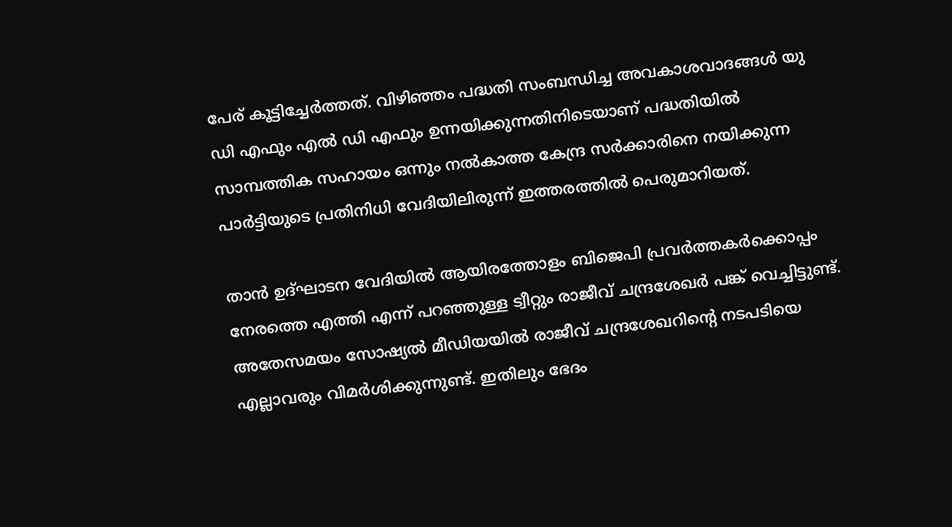പേര് കൂട്ടിച്ചേര്‍ത്തത്. വിഴിഞ്ഞം പദ്ധതി സംബന്ധിച്ച അവകാശവാദങ്ങള്‍ യു ഡി എഫും എല്‍ ഡി എഫും ഉന്നയിക്കുന്നതിനിടെയാണ് പദ്ധതിയില്‍ സാമ്പത്തിക സഹായം ഒന്നും നല്‍കാത്ത കേന്ദ്ര സര്‍ക്കാരിനെ നയിക്കുന്ന പാര്‍ട്ടിയുടെ പ്രതിനിധി വേദിയിലിരുന്ന് ഇത്തരത്തില്‍ പെരുമാറിയത്.

താന്‍ ഉദ്ഘാടന വേദിയില്‍ ആയിരത്തോളം ബിജെപി പ്രവര്‍ത്തകര്‍ക്കൊപ്പം നേരത്തെ എത്തി എന്ന് പറഞ്ഞുള്ള ട്വീറ്റും രാജീവ് ചന്ദ്രശേഖര്‍ പങ്ക് വെച്ചിട്ടുണ്ട്. അതേസമയം സോഷ്യല്‍ മീഡിയയില്‍ രാജീവ് ചന്ദ്രശേഖറിന്റെ നടപടിയെ എല്ലാവരും വിമര്‍ശിക്കുന്നുണ്ട്. ഇതിലും ഭേദം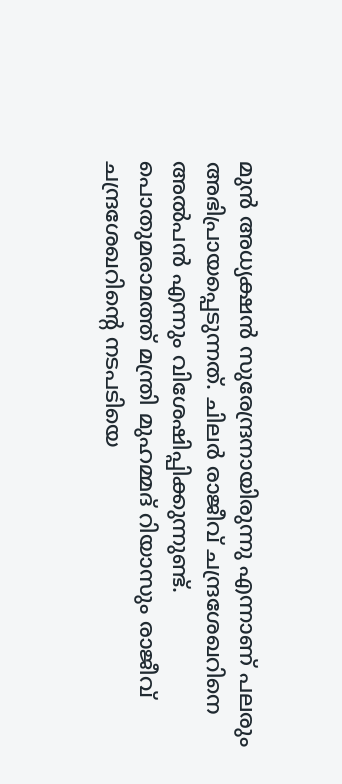മുന്‍ അധ്യക്ഷന്‍ സുരേന്ദ്രനായിരുന്നു എന്നാണ് പലരും അഭിപ്രായപ്പെടുന്നത്. ചിലര്‍ രാജീവ് ചന്ദ്രശേഖറിനെ അല്‍പന്‍ എന്നും വിശേഷിപ്പിക്കുന്നുണ്ട്. പൊതുമരാമത്ത് മന്ത്രി മുഹമ്മദ് റിയാസും രാജീവ് ചന്ദ്രശേഖറിന്റെ നടപടിയെ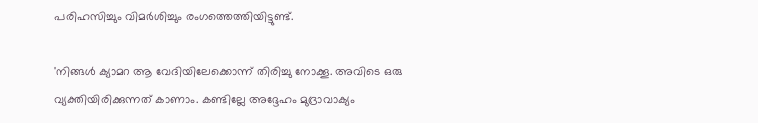പരിഹസിച്ചും വിമര്‍ശിച്ചും രംഗത്തെത്തിയിട്ടുണ്ട്.

'നിങ്ങള്‍ ക്യാമറ ആ വേദിയിലേക്കൊന്ന് തിരിച്ചു നോക്കൂ. അവിടെ ഒരു വ്യക്തിയിരിക്കുന്നത് കാണാം. കണ്ടില്ലേ അദ്ദേഹം മുദ്രാവാക്യം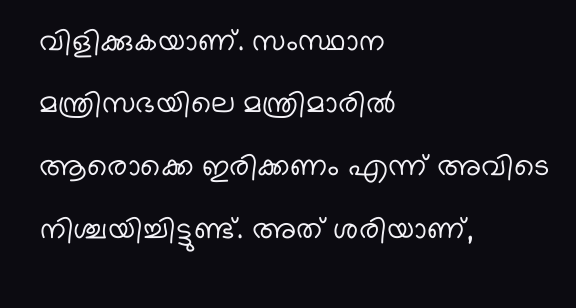വിളിക്കുകയാണ്. സംസ്ഥാന മന്ത്രിസഭയിലെ മന്ത്രിമാരില്‍ ആരൊക്കെ ഇരിക്കണം എന്ന് അവിടെ നിശ്ചയിച്ചിട്ടുണ്ട്. അത് ശരിയാണ്,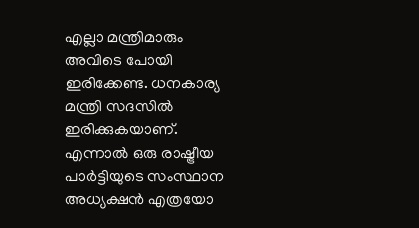എല്ലാ മന്ത്രിമാരും അവിടെ പോയി ഇരിക്കേണ്ട. ധനകാര്യ മന്ത്രി സദസില്‍ ഇരിക്കുകയാണ്. എന്നാല്‍ ഒരു രാഷ്ട്രീയ പാര്‍ട്ടിയുടെ സംസ്ഥാന അധ്യക്ഷന്‍ എത്രയോ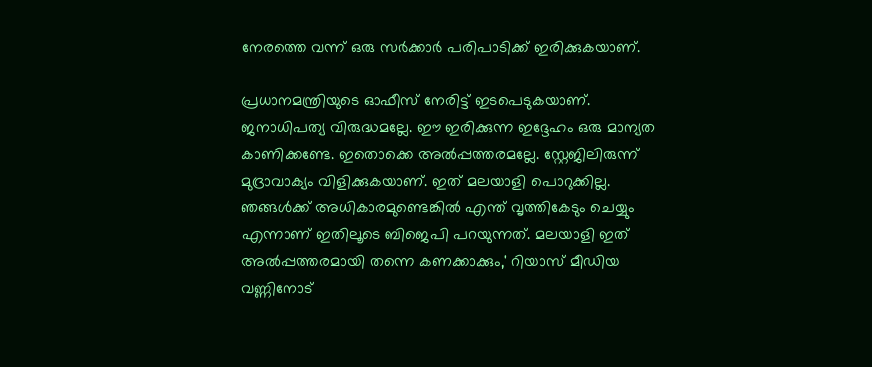നേരത്തെ വന്ന് ഒരു സര്‍ക്കാര്‍ പരിപാടിക്ക് ഇരിക്കുകയാണ്.

പ്രധാനമന്ത്രിയുടെ ഓഫീസ് നേരിട്ട് ഇടപെടുകയാണ്. ജനാധിപത്യ വിരുദ്ധമല്ലേ. ഈ ഇരിക്കുന്ന ഇദ്ദേഹം ഒരു മാന്യത കാണിക്കണ്ടേ. ഇതൊക്കെ അല്‍പ്പത്തരമല്ലേ. സ്റ്റേജിലിരുന്ന് മുദ്രാവാക്യം വിളിക്കുകയാണ്. ഇത് മലയാളി പൊറുക്കില്ല. ഞങ്ങള്‍ക്ക് അധികാരമുണ്ടെങ്കില്‍ എന്ത് വൃത്തികേടും ചെയ്യും എന്നാണ് ഇതിലൂടെ ബിജെപി പറയുന്നത്. മലയാളി ഇത് അല്‍പ്പത്തരമായി തന്നെ കണക്കാക്കും,' റിയാസ് മീഡിയ വണ്ണിനോട്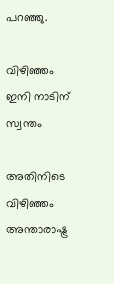പറഞ്ഞു.

വിഴിഞ്ഞം ഇനി നാടിന് സ്വന്തം

അതിനിടെ വിഴിഞ്ഞം അന്താരാഷ്ട്ര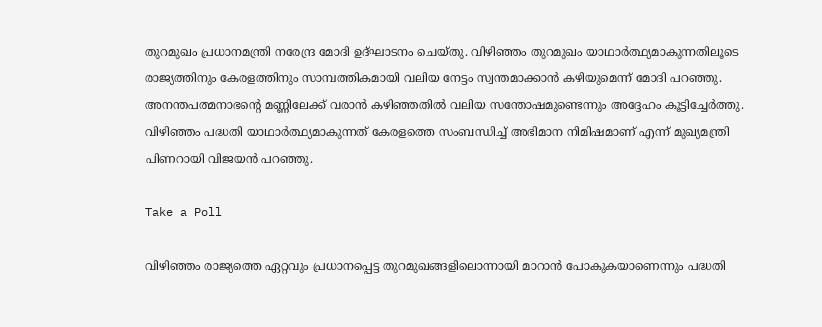തുറമുഖം പ്രധാനമന്ത്രി നരേന്ദ്ര മോദി ഉദ്ഘാടനം ചെയ്തു. വിഴിഞ്ഞം തുറമുഖം യാഥാര്‍ത്ഥ്യമാകുന്നതിലൂടെ രാജ്യത്തിനും കേരളത്തിനും സാമ്പത്തികമായി വലിയ നേട്ടം സ്വന്തമാക്കാന്‍ കഴിയുമെന്ന് മോദി പറഞ്ഞു. അനന്തപത്മനാഭന്റെ മണ്ണിലേക്ക് വരാന്‍ കഴിഞ്ഞതില്‍ വലിയ സന്തോഷമുണ്ടെന്നും അദ്ദേഹം കൂട്ടിച്ചേര്‍ത്തു. വിഴിഞ്ഞം പദ്ധതി യാഥാര്‍ത്ഥ്യമാകുന്നത് കേരളത്തെ സംബന്ധിച്ച് അഭിമാന നിമിഷമാണ് എന്ന് മുഖ്യമന്ത്രി പിണറായി വിജയന്‍ പറഞ്ഞു.

Take a Poll

വിഴിഞ്ഞം രാജ്യത്തെ ഏറ്റവും പ്രധാനപ്പെട്ട തുറമുഖങ്ങളിലൊന്നായി മാറാന്‍ പോകുകയാണെന്നും പദ്ധതി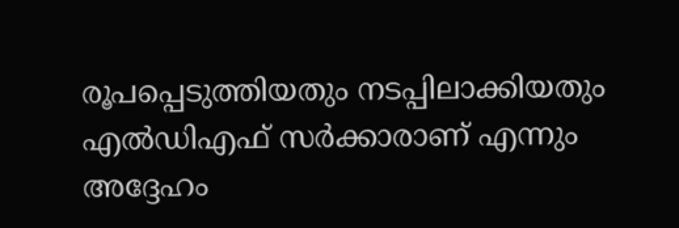രൂപപ്പെടുത്തിയതും നടപ്പിലാക്കിയതും എല്‍ഡിഎഫ് സര്‍ക്കാരാണ് എന്നും അദ്ദേഹം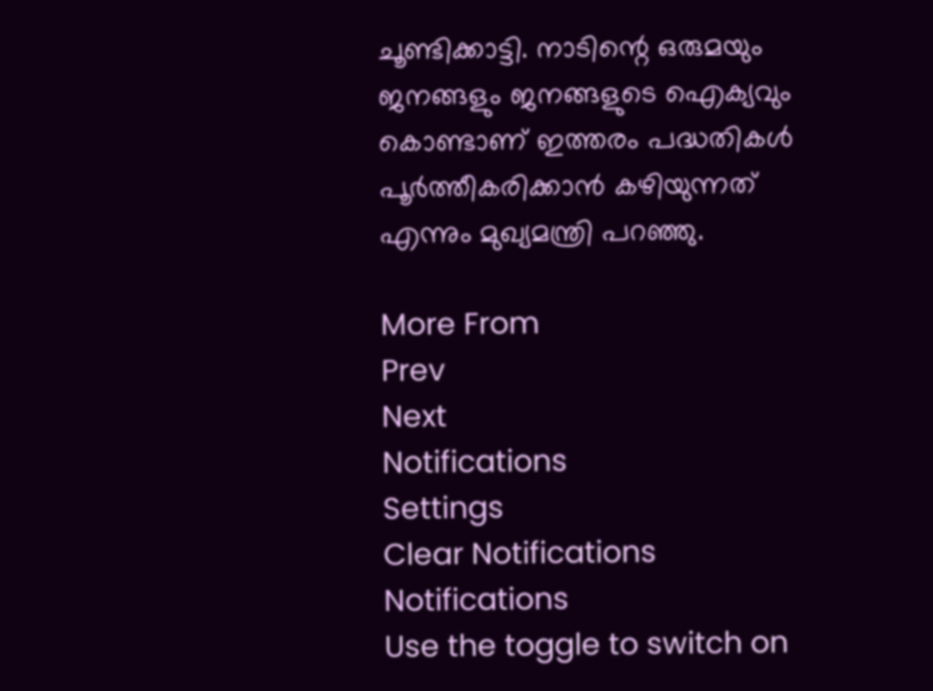ചൂണ്ടിക്കാട്ടി. നാടിന്റെ ഒരുമയും ജനങ്ങളും ജനങ്ങളുടെ ഐക്യവും കൊണ്ടാണ് ഇത്തരം പദ്ധതികള്‍ പൂര്‍ത്തീകരിക്കാന്‍ കഴിയുന്നത് എന്നും മുഖ്യമന്ത്രി പറഞ്ഞു.

More From
Prev
Next
Notifications
Settings
Clear Notifications
Notifications
Use the toggle to switch on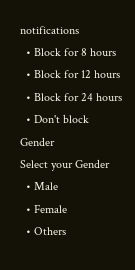notifications
  • Block for 8 hours
  • Block for 12 hours
  • Block for 24 hours
  • Don't block
Gender
Select your Gender
  • Male
  • Female
  • Others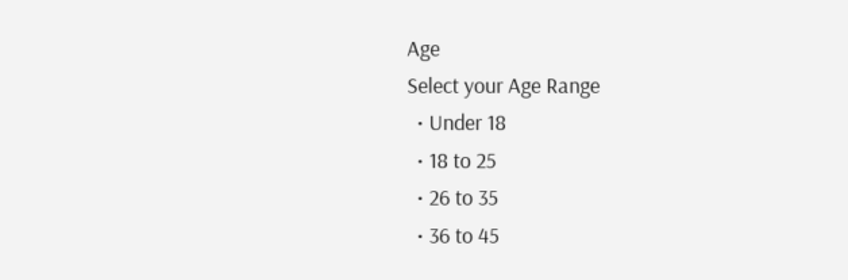Age
Select your Age Range
  • Under 18
  • 18 to 25
  • 26 to 35
  • 36 to 45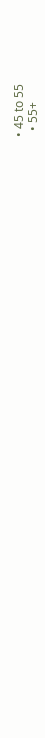• 45 to 55
  • 55+